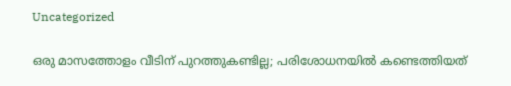Uncategorized

ഒരു മാസത്തോളം വീടിന് പുറത്തുകണ്ടില്ല; പരിശോധനയില്‍ കണ്ടെത്തിയത്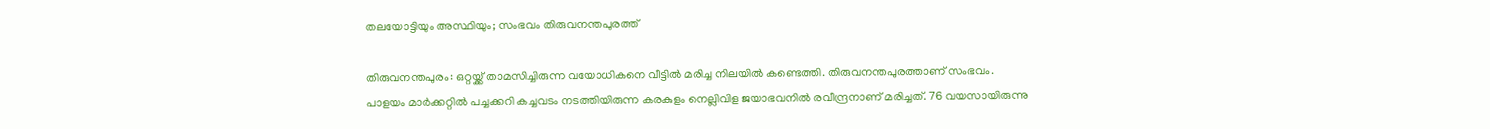തലയോട്ടിയും അസ്ഥിയും; സംഭവം തിരുവനന്തപുരത്ത്

തിരുവനന്തപുരം: ഒറ്റയ്ക്ക് താമസിച്ചിരുന്ന വയോധികനെ വീട്ടില്‍ മരിച്ച നിലയില്‍ കണ്ടെത്തി. തിരുവനന്തപുരത്താണ് സംഭവം. പാളയം മാര്‍ക്കറ്റില്‍ പച്ചക്കറി കച്ചവടം നടത്തിയിരുന്ന കരകുളം നെല്ലിവിള ജയാഭവനില്‍ രവീന്ദ്രനാണ് മരിച്ചത്. 76 വയസായിരുന്നു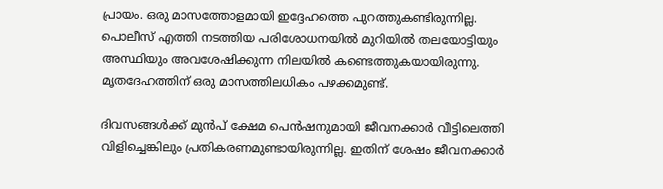പ്രായം. ഒരു മാസത്തോളമായി ഇദ്ദേഹത്തെ പുറത്തുകണ്ടിരുന്നില്ല. പൊലീസ് എത്തി നടത്തിയ പരിശോധനയില്‍ മുറിയില്‍ തലയോട്ടിയും അസ്ഥിയും അവശേഷിക്കുന്ന നിലയില്‍ കണ്ടെത്തുകയായിരുന്നു. മൃതദേഹത്തിന് ഒരു മാസത്തിലധികം പഴക്കമുണ്ട്.

ദിവസങ്ങള്‍ക്ക് മുന്‍പ് ക്ഷേമ പെന്‍ഷനുമായി ജീവനക്കാര്‍ വീട്ടിലെത്തി വിളിച്ചെങ്കിലും പ്രതികരണമുണ്ടായിരുന്നില്ല. ഇതിന് ശേഷം ജീവനക്കാര്‍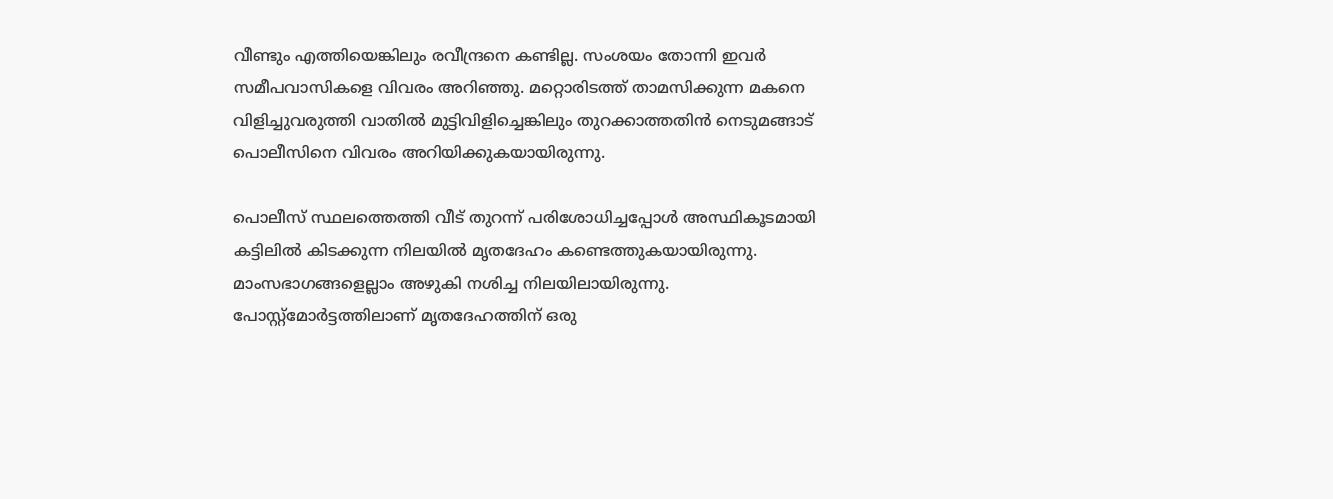വീണ്ടും എത്തിയെങ്കിലും രവീന്ദ്രനെ കണ്ടില്ല. സംശയം തോന്നി ഇവര്‍ സമീപവാസികളെ വിവരം അറിഞ്ഞു. മറ്റൊരിടത്ത് താമസിക്കുന്ന മകനെ വിളിച്ചുവരുത്തി വാതില്‍ മുട്ടിവിളിച്ചെങ്കിലും തുറക്കാത്തതിന്‍ നെടുമങ്ങാട് പൊലീസിനെ വിവരം അറിയിക്കുകയായിരുന്നു.

പൊലീസ് സ്ഥലത്തെത്തി വീട് തുറന്ന് പരിശോധിച്ചപ്പോള്‍ അസ്ഥികൂടമായി കട്ടിലില്‍ കിടക്കുന്ന നിലയില്‍ മൃതദേഹം കണ്ടെത്തുകയായിരുന്നു. മാംസഭാഗങ്ങളെല്ലാം അഴുകി നശിച്ച നിലയിലായിരുന്നു. പോസ്റ്റ്‌മോര്‍ട്ടത്തിലാണ് മൃതദേഹത്തിന് ഒരു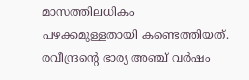മാസത്തിലധികം പഴക്കമുള്ളതായി കണ്ടെത്തിയത്. രവീന്ദ്രന്റെ ഭാര്യ അഞ്ച് വര്‍ഷം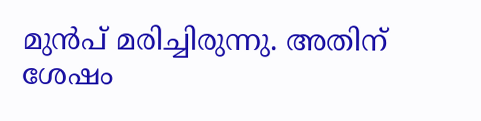മുന്‍പ് മരിച്ചിരുന്നു. അതിന് ശേഷം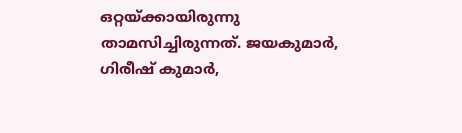ഒറ്റയ്ക്കായിരുന്നു താമസിച്ചിരുന്നത്. ജയകുമാര്‍, ഗിരീഷ് കുമാര്‍,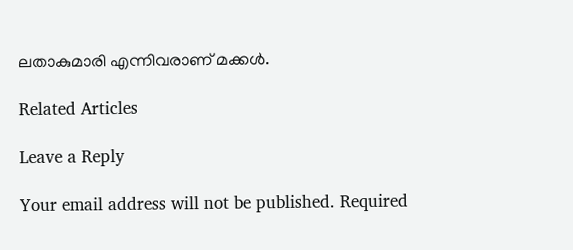ലതാകുമാരി എന്നിവരാണ് മക്കള്‍.

Related Articles

Leave a Reply

Your email address will not be published. Required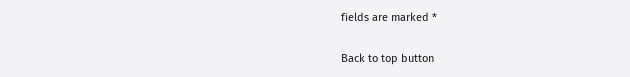fields are marked *

Back to top button